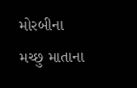મોરબીના મચ્છુ માતાના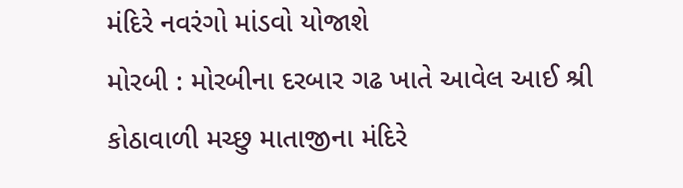મંદિરે નવરંગો માંડવો યોજાશે
મોરબી : મોરબીના દરબાર ગઢ ખાતે આવેલ આઈ શ્રી કોઠાવાળી મચ્છુ માતાજીના મંદિરે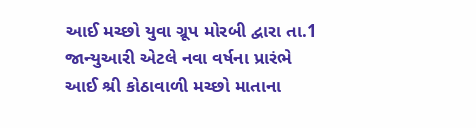આઈ મચ્છો યુવા ગ્રૂપ મોરબી દ્વારા તા.1 જાન્યુઆરી એટલે નવા વર્ષના પ્રારંભે આઈ શ્રી કોઠાવાળી મચ્છો માતાના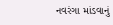નવરંગા માંડવાનું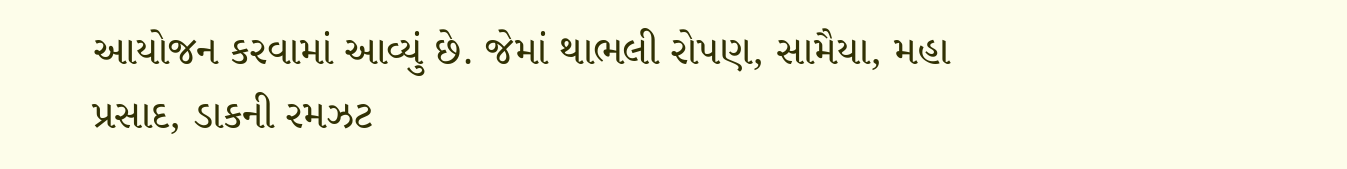આયોજન કરવામાં આવ્યું છે. જેમાં થાભલી રોપણ, સામૈયા, મહા પ્રસાદ, ડાકની રમઝટ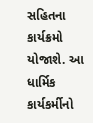સહિતના કાર્યક્રમો યોજાશે. આ ધાર્મિક કાર્યકર્મીનો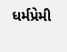ધર્મપ્રેમી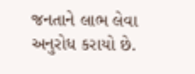જનતાને લાભ લેવા અનુરોધ કરાયો છે.